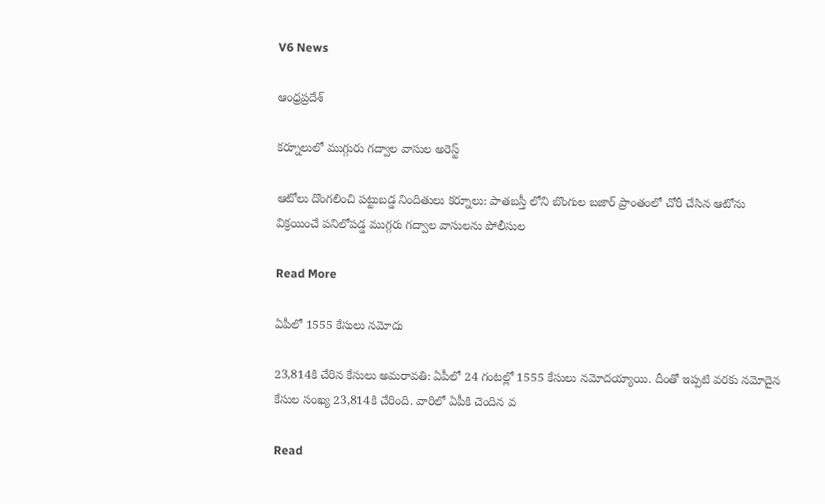V6 News

ఆంధ్రప్రదేశ్

కర్నూలులో ముగ్గురు గద్వాల వాసుల అరెస్ట్

ఆటోలు దొంగలించి పట్టుబడ్డ నిందితులు కర్నూలు: పాతబస్తీ లోని బొంగుల బజార్ ప్రాంతంలో చోరీ చేసిన ఆటోను విక్రయించే పనిలోపడ్డ ముగ్గరు గద్వాల వాసులను పోలీసుల

Read More

ఏపీలో 1555 కేసులు నమోదు

23,814కి చేరిన కేసులు అమరావతి: ఏపీలో 24 గంటల్లో 1555 కేసులు నమోదయ్యాయి. దీంతో ఇప్పటి వరకు నమోదైన కేసుల సంఖ్య 23,814కి చేరింది. వారిలో ఏపీకి చెందిన వ

Read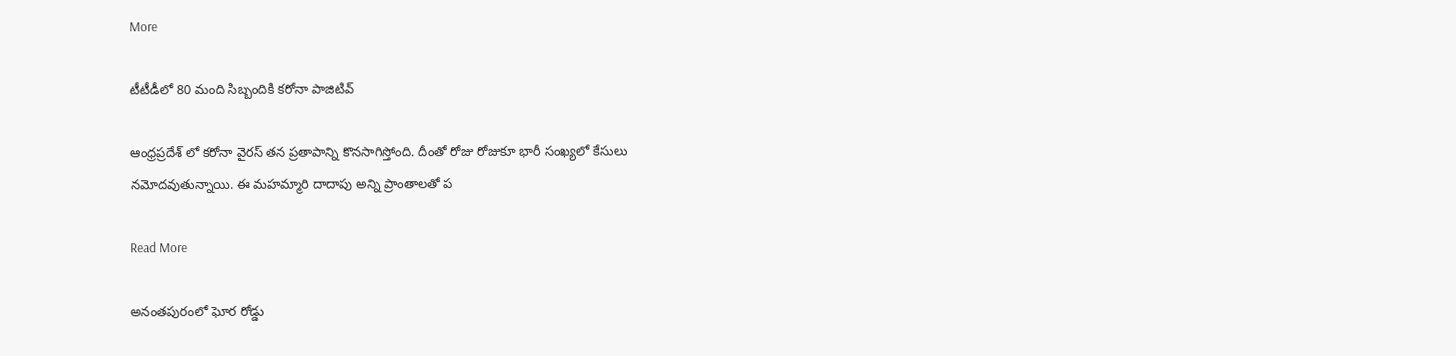More

టీటీడీలో 80 మంది సిబ్బందికి కరోనా పాజిటివ్‌

ఆంధ్రప్రదేశ్ లో కరోనా వైరస్‌ తన ప్రతాపాన్ని కొనసాగిస్తోంది. దీంతో రోజు రోజుకూ భారీ సంఖ్యలో కేసులు నమోదవుతున్నాయి. ఈ మహమ్మారి దాదాపు అన్ని ప్రాంతాలతో ప

Read More

అనంతపురంలో ఘోర రోడ్డు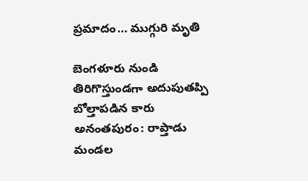ప్రమాదం… ముగ్గురి మృతి

బెంగళూరు నుండి తిరిగొస్తుండగా అదుపుతప్పి బోల్తాపడిన కారు  అనంతపురం: రాప్తాడు మండల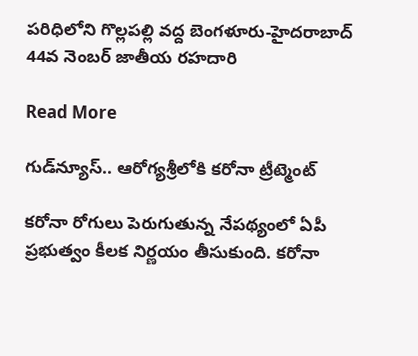పరిధిలోని గొల్లపల్లి వద్ద బెంగళూరు-హైదరాబాద్ 44వ నెంబర్ జాతీయ రహదారి

Read More

గుడ్‌న్యూస్.. ఆరోగ్యశ్రీలోకి కరోనా ట్రీట్మెంట్

కరోనా రోగులు పెరుగుతున్న నేపథ్యంలో ఏపీ ప్రభుత్వం కీలక నిర్ణయం తీసుకుంది. కరోనా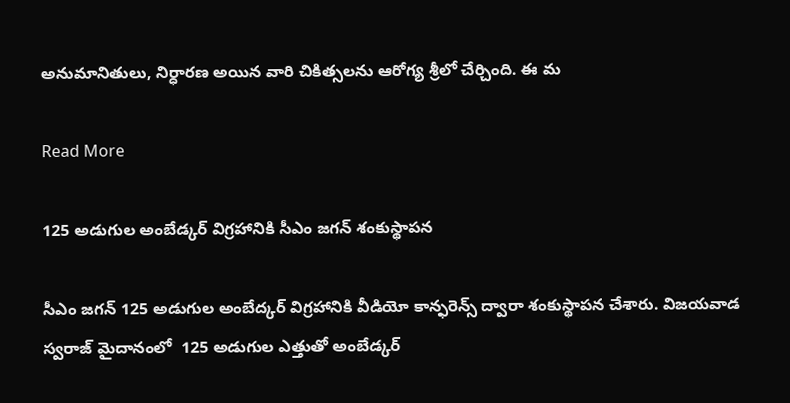అనుమానితులు, నిర్ధారణ అయిన వారి చికిత్సలను ఆరోగ్య శ్రీలో చేర్చింది. ఈ మ

Read More

125 అడుగుల అంబేడ్కర్ విగ్రహానికి సీఎం జగన్ శంకుస్థాపన

సీఎం జగన్ 125 అడుగుల అంబేద్కర్ విగ్రహానికి వీడియో కాన్ఫరెన్స్ ద్వారా శంకుస్థాపన చేశారు. విజయవాడ స్వరాజ్ మైదానంలో  125 అడుగుల ఎత్తుతో అంబేడ్కర్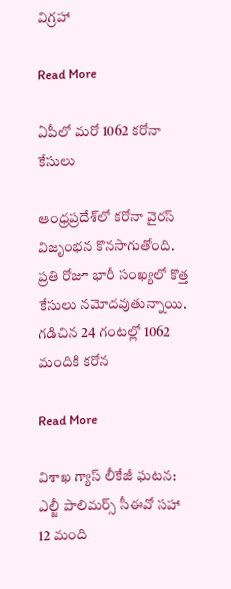విగ్రహా

Read More

ఏపీలో మ‌రో 1062 క‌రోనా కేసులు

ఆంధ్ర‌ప్ర‌దేశ్‌లో క‌రోనా వైర‌స్ విజృంభ‌న కొన‌సాగుతోంది. ప్ర‌తి రోజూ భారీ సంఖ్య‌లో కొత్త కేసులు న‌మోద‌వుతున్నాయి. గ‌డిచిన 24 గంట‌ల్లో 1062 మందికి క‌రోన

Read More

విశాఖ గ్యాస్ లీకేజీ ఘ‌ట‌న‌: ఎల్జీ పాలిమ‌ర్స్ సీఈవో స‌హా 12 మంది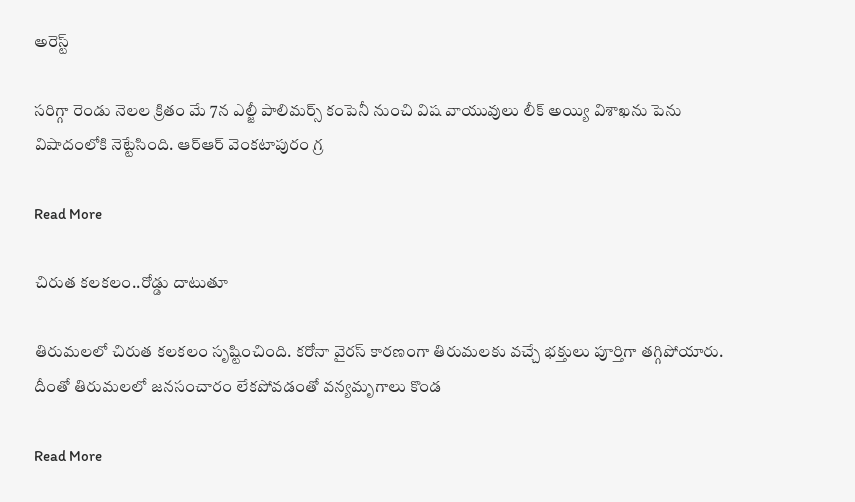అరెస్ట్‌

స‌రిగ్గా రెండు నెల‌ల క్రితం మే 7న ఎల్జీ పాలిమ‌ర్స్ కంపెనీ నుంచి విష ‌వాయువులు లీక్ అయ్యి విశాఖ‌ను పెను విషాదంలోకి నెట్టేసింది. ఆర్ఆర్ వెంక‌టా‌పురం గ్ర

Read More

చిరుత కలకలం..రోడ్డు దాటుతూ

తిరుమలలో చిరుత కలకలం సృష్టించింది. కరోనా వైరస్ కారణంగా తిరుమలకు వచ్చే భక్తులు పూర్తిగా తగ్గిపోయారు. దీంతో తిరుమలలో జనసంచారం లేకపోవడంతో వన్యమృగాలు కొండ

Read More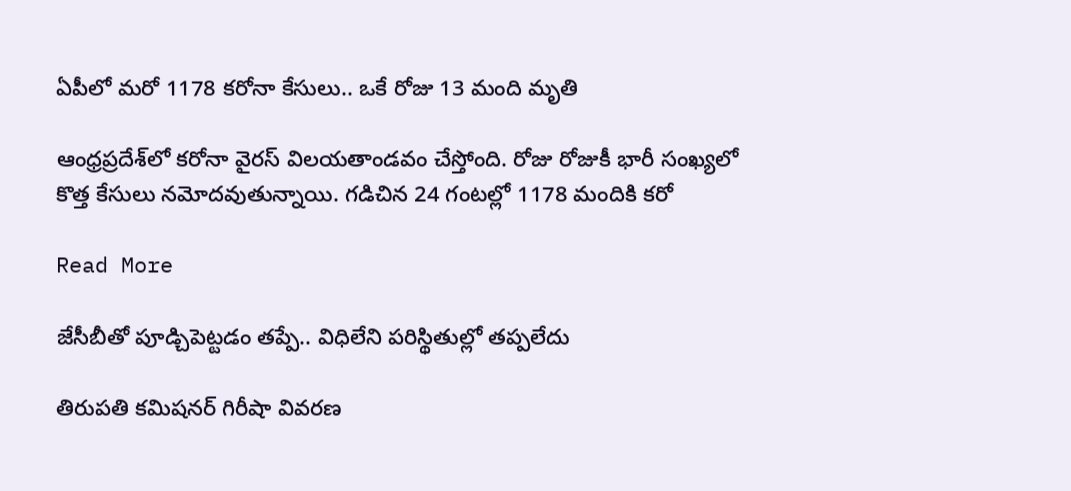ఏపీలో మ‌రో 1178 క‌రోనా కేసులు.. ఒకే రోజు 13 మంది మృతి

ఆంధ్ర‌ప్ర‌దేశ్‌లో క‌రోనా వైర‌స్ విల‌య‌తాండ‌వం చేస్తోంది. రోజు రోజుకీ భారీ సంఖ్య‌లో కొత్త కేసులు న‌మోద‌వుతున్నాయి. గ‌డిచిన 24 గంట‌ల్లో 1178 మందికి క‌రో

Read More

జేసీబీతో పూడ్చిపెట్టడం తప్పే.. విధిలేని పరిస్థితుల్లో త‌ప్ప‌లేదు

తిరుపతి కమిషనర్ గిరీషా వివరణ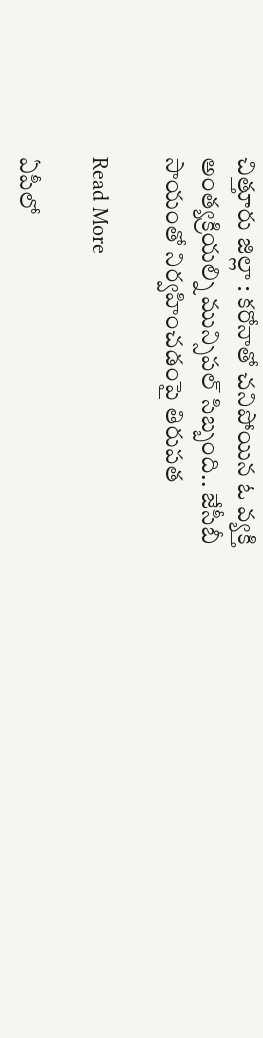చిత్తూరు జిల్లా : క‌రోనాతో చనిపోయిన ఓ వ్య‌క్తి అంత్యక్రియ‌ల్ని మున్సిప‌ల్ సిబ్బంది.. జేసీబీ సాయంతో నిర్వ‌హించ‌డంపై తిరుపత

Read More

ఏపీలో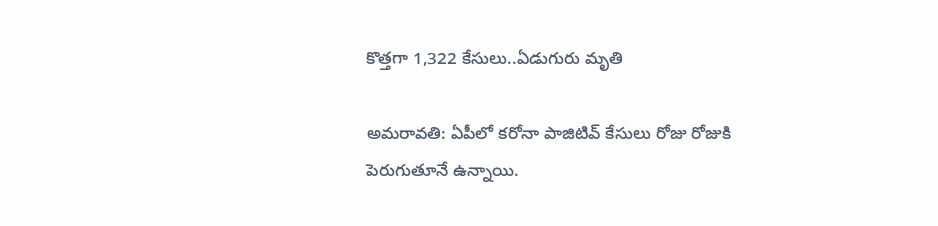కొత్త‌గా 1,322 కేసులు..ఏడుగురు మృతి

అమ‌రావ‌తి: ఏపీలో క‌రోనా పాజిటివ్ కేసులు రోజు రోజుకి పెరుగుతూనే ఉన్నాయి.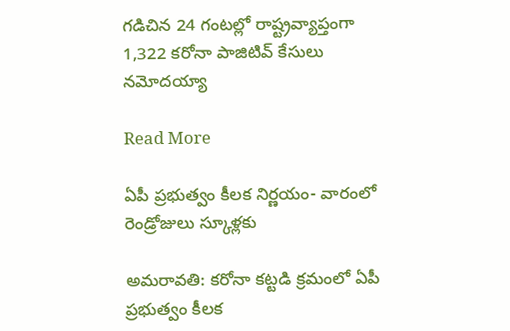గ‌డిచిన 24 గంట‌ల్లో రాష్ట్ర‌వ్యాప్తంగా 1,322 క‌రోనా పాజిటివ్ కేసులు న‌మోద‌య్యా

Read More

ఏపీ ప్ర‌భుత్వం కీల‌క నిర్ణ‌యం- వారంలో రెండ్రోజులు స్కూళ్ల‌కు

అమ‌రావ‌తి: క‌రోనా క‌ట్ట‌డి క్ర‌మంలో ఏపీ ప్ర‌భుత్వం కీల‌క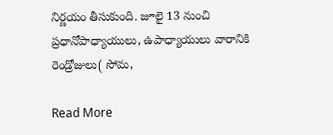నిర్ణ‌యం తీసుకుంది. జూలై 13 నుంచి ప్ర‌ధానోపాధ్యాయులు, ఉపాధ్యాయులు వారానికి రెండ్రోజులు( సోమ‌,

Read More